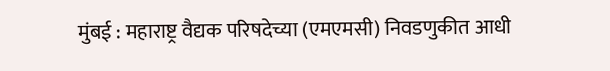मुंबई : महाराष्ट्र वैद्यक परिषदेच्या (एमएमसी) निवडणुकीत आधी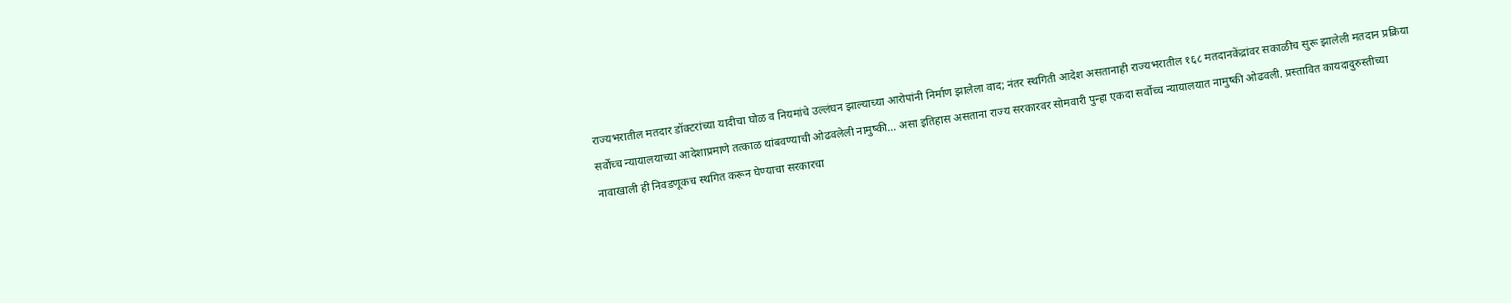राज्यभरातील मतदार डॉक्टरांच्या यादीचा घोळ व नियमांचे उल्लंघन झाल्याच्या आरोपांनी निर्माण झालेला वाद; नंतर स्थगिती आदेश असतानाही राज्यभरातील १६८ मतदानकेंद्रांवर सकाळीच सुरू झालेली मतदान प्रक्रिया सर्वोच्च न्यायालयाच्या आदेशाप्रमाणे तत्काळ थांबवण्याची ओढवलेली नामुष्की... असा इतिहास असताना राज्य सरकारवर सोमवारी पुन्हा एकदा सर्वोच्च न्यायालयात नामुष्की ओढवली. प्रस्तावित कायदादुरुस्तीच्या नावाखाली ही निवडणूकच स्थगित करून घेण्याचा सरकारचा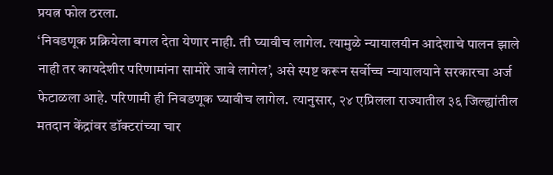प्रयत्न फोल ठरला.
‘निवडणूक प्रक्रियेला बगल देता येणार नाही. ती घ्यावीच लागेल. त्यामुळे न्यायालयीन आदेशाचे पालन झाले नाही तर कायदेशीर परिणामांना सामोरे जावे लागेल’, असे स्पष्ट करून सर्वोच्च न्यायालयाने सरकारचा अर्ज फेटाळला आहे. परिणामी ही निवडणूक घ्यावीच लागेल. त्यानुसार, २४ एप्रिलला राज्यातील ३६ जिल्ह्यांतील मतदान केंद्रांवर डॉक्टरांच्या चार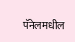पॅनेलमधील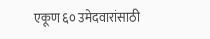एकूण ६० उमेदवारांसाठी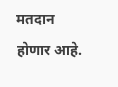मतदान होणार आहे.